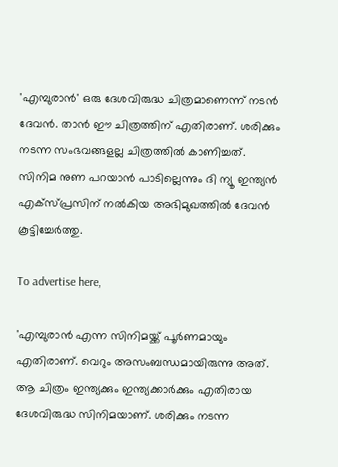'എമ്പുരാൻ' ഒരു ദേശവിരുദ്ധ ചിത്രമാണെന്ന്‌ നടൻ ദേവൻ. താൻ ഈ ചിത്രത്തിന് എതിരാണ്. ശരിക്കും നടന്ന സംഭവങ്ങളല്ല ചിത്രത്തിൽ കാണിച്ചത്. സിനിമ നുണ പറയാൻ പാടില്ലെന്നും ദി ന്യൂ ഇന്ത്യൻ എക്സ്പ്രസിന് നൽകിയ അഭിമുഖത്തിൽ ദേവൻ കൂട്ടിച്ചേർത്തു.

To advertise here,

'എമ്പുരാൻ എന്ന സിനിമയ്ക്ക് പൂർണമായും എതിരാണ്. വെറും അസംബന്ധമായിരുന്നു അത്. ആ ചിത്രം ഇന്ത്യക്കും ഇന്ത്യക്കാർക്കും എതിരായ ദേശവിരുദ്ധ സിനിമയാണ്. ശരിക്കും നടന്ന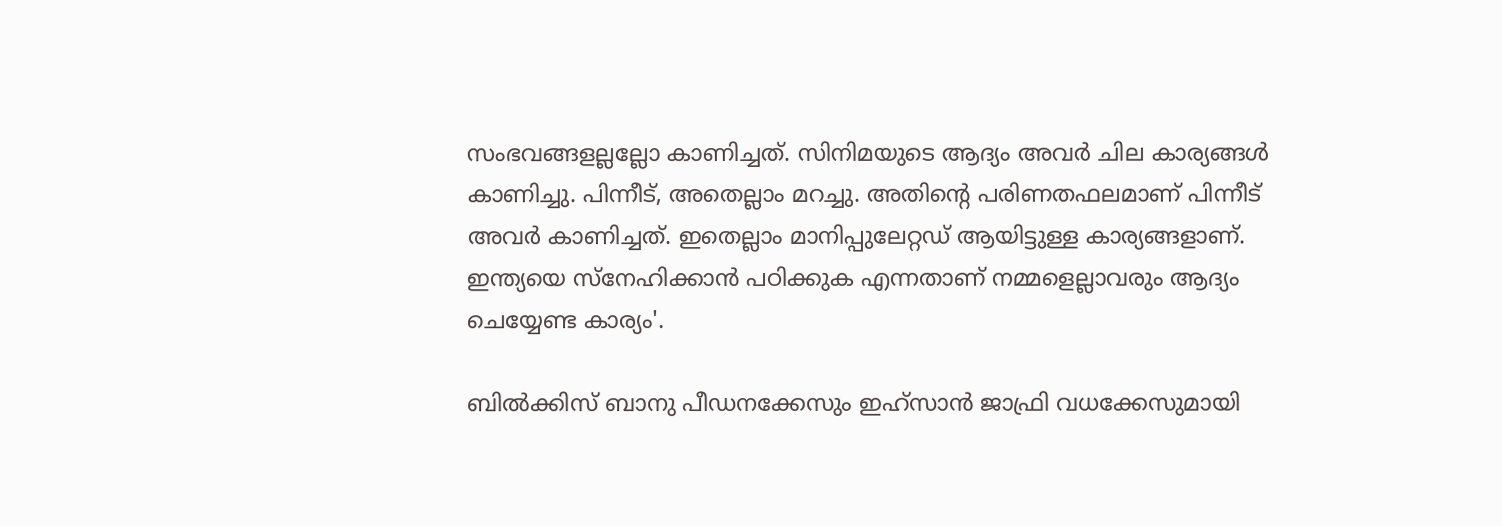സംഭവങ്ങളല്ലല്ലോ കാണിച്ചത്. സിനിമയുടെ ആദ്യം അവർ ചില കാര്യങ്ങൾ കാണിച്ചു. പിന്നീട്, അതെല്ലാം മറച്ചു. അതിന്റെ പരിണതഫലമാണ് പിന്നീട് അവർ കാണിച്ചത്. ഇതെല്ലാം മാനിപ്പുലേറ്റഡ് ആയിട്ടുള്ള കാര്യങ്ങളാണ്. ഇന്ത്യയെ സ്നേഹിക്കാൻ പഠിക്കുക എന്നതാണ് നമ്മളെല്ലാവരും ആദ്യം ചെയ്യേണ്ട കാര്യം'.

ബിൽക്കിസ് ബാനു പീഡനക്കേസും ഇഹ്സാൻ ജാഫ്രി വധക്കേസുമായി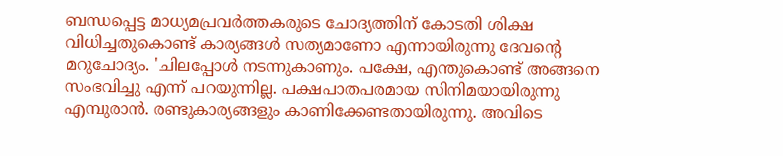ബന്ധപ്പെട്ട മാധ്യമപ്രവർത്തകരുടെ ചോദ്യത്തിന് കോടതി ശിക്ഷ വിധിച്ചതുകൊണ്ട് കാര്യങ്ങൾ സത്യമാണോ എന്നായിരുന്നു ദേവന്റെ മറുചോദ്യം. 'ചിലപ്പോൾ നടന്നുകാണും. പക്ഷേ, എന്തുകൊണ്ട് അങ്ങനെ സംഭവിച്ചു എന്ന് പറയുന്നില്ല. പക്ഷപാതപരമായ സിനിമയായിരുന്നു എമ്പുരാൻ. രണ്ടുകാര്യങ്ങളും കാണിക്കേണ്ടതായിരുന്നു. അവിടെ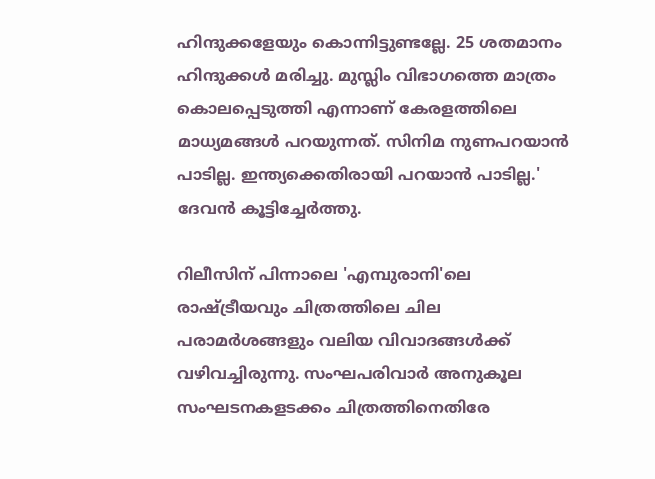ഹിന്ദുക്കളേയും കൊന്നിട്ടുണ്ടല്ലേ. 25 ശതമാനം ഹിന്ദുക്കൾ മരിച്ചു. മുസ്ലിം വിഭാഗത്തെ മാത്രം കൊലപ്പെടുത്തി എന്നാണ് കേരളത്തിലെ മാധ്യമങ്ങൾ പറയുന്നത്. സിനിമ നുണപറയാൻ പാടില്ല. ഇന്ത്യക്കെതിരായി പറയാൻ പാടില്ല.' ദേവൻ കൂട്ടിച്ചേർത്തു.

റിലീസിന് പിന്നാലെ 'എമ്പുരാനി'ലെ രാഷ്ട്രീയവും ചിത്രത്തിലെ ചില പരാമർശങ്ങളും വലിയ വിവാദങ്ങൾക്ക് വഴിവച്ചിരുന്നു. സംഘപരിവാർ അനുകൂല സംഘടനകളടക്കം ചിത്രത്തിനെതിരേ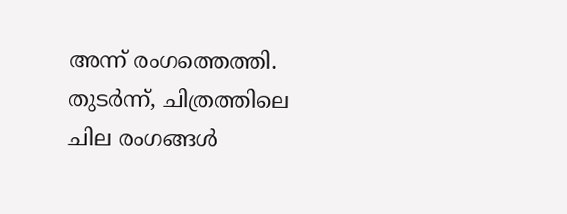അന്ന് രംഗത്തെത്തി. തുടർന്ന്, ചിത്രത്തിലെ ചില രംഗങ്ങൾ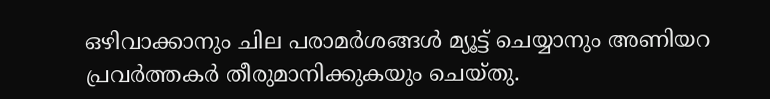ഒഴിവാക്കാനും ചില പരാമർശങ്ങൾ മ്യൂട്ട് ചെയ്യാനും അണിയറ പ്രവർത്തകർ തീരുമാനിക്കുകയും ചെയ്തു.